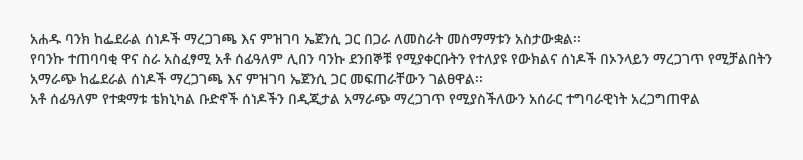አሐዱ ባንክ ከፌደራል ሰነዶች ማረጋገጫ እና ምዝገባ ኤጀንሲ ጋር በጋራ ለመስራት መስማማቱን አስታውቋል፡፡
የባንኩ ተጠባባቂ ዋና ስራ አስፈፃሚ አቶ ሰፊዓለም ሊበን ባንኩ ደንበኞቹ የሚያቀርቡትን የተለያዩ የውክልና ሰነዶች በኦንላይን ማረጋገጥ የሚቻልበትን አማራጭ ከፌደራል ሰነዶች ማረጋገጫ እና ምዝገባ ኤጀንሲ ጋር መፍጠራቸውን ገልፀዋል፡፡
አቶ ሰፊዓለም የተቋማቱ ቴክኒካል ቡድኖች ሰነዶችን በዲጂታል አማራጭ ማረጋገጥ የሚያስችለውን አሰራር ተግባራዊነት አረጋግጠዋል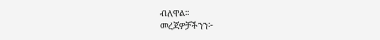ብለዋል፡፡
መረጃዎቻችንን፦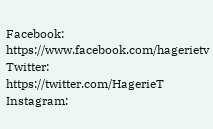Facebook: https://www.facebook.com/hagerietv
Twitter: https://twitter.com/HagerieT
Instagram: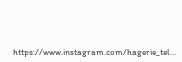https://www.instagram.com/hagerie_tel...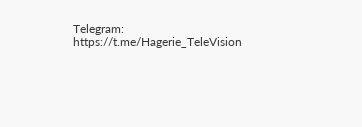Telegram: https://t.me/Hagerie_TeleVision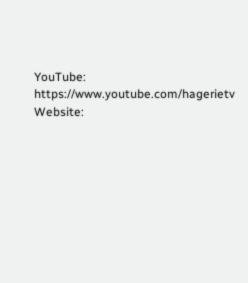YouTube: https://www.youtube.com/hagerietv
Website: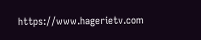https://www.hagerietv.com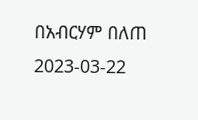በአብርሃም በለጠ
2023-03-22